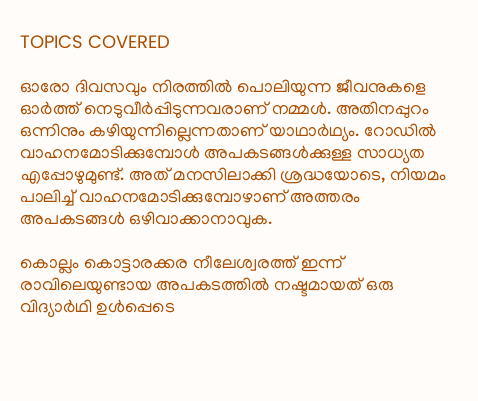TOPICS COVERED

ഓരോ ദിവസവും നിരത്തില്‍ പൊലിയുന്ന ജീവനുകളെ ഓര്‍ത്ത് നെടുവീര്‍പ്പിടുന്നവരാണ് നമ്മള്‍. അതിനപ്പുറം ഒന്നിനും കഴിയുന്നില്ലെന്നതാണ് യാഥാര്‍ഥ്യം. റോഡില്‍ വാഹനമോടിക്കുമ്പോള്‍ അപകടങ്ങള്‍ക്കുള്ള സാധ്യത എപ്പോഴുമുണ്ട്. അത് മനസിലാക്കി ശ്രദ്ധയോടെ, നിയമം പാലിച്ച് വാഹനമോടിക്കുമ്പോഴാണ് അത്തരം അപകടങ്ങള്‍ ഒഴിവാക്കാനാവുക.

കൊല്ലം കൊട്ടാരക്കര നീലേശ്വരത്ത് ഇന്ന് രാവിലെയുണ്ടായ അപകടത്തില്‍ നഷ്ടമായത് ഒരു വിദ്യാര്‍ഥി ഉള്‍പ്പെടെ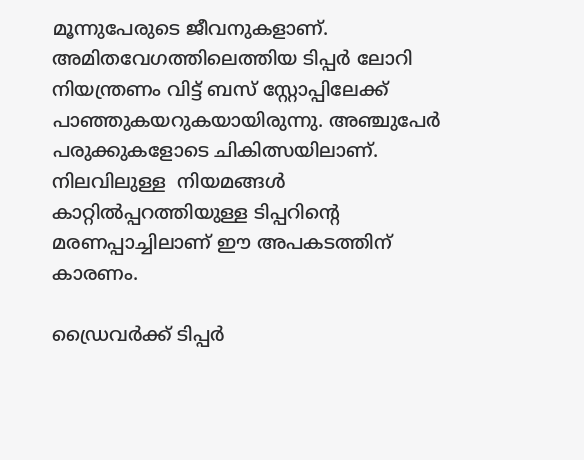മൂന്നുപേരുടെ ജീവനുകളാണ്. അമിതവേഗത്തിലെത്തിയ ടിപ്പർ ലോറി നിയന്ത്രണം വിട്ട് ബസ് സ്റ്റോപ്പിലേക്ക് പാഞ്ഞുകയറുകയായിരുന്നു. അഞ്ചുപേര്‍ പരുക്കുകളോടെ ചികിത്സയിലാണ്. നിലവിലുള്ള  നിയമങ്ങള്‍ കാറ്റില്‍പ്പറത്തിയുള്ള ടിപ്പറിന്‍റെ മരണപ്പാച്ചിലാണ് ഈ അപകടത്തിന് കാരണം.

ഡ്രൈവര്‍ക്ക് ടിപ്പര്‍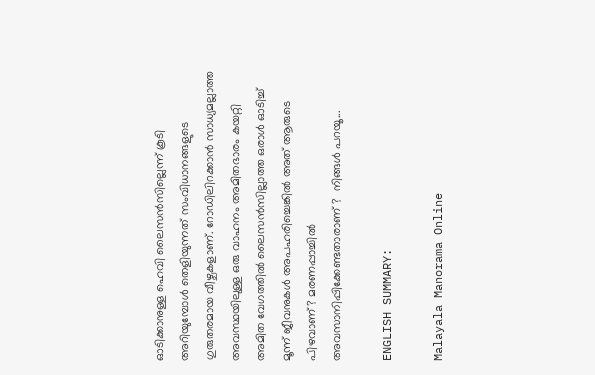ഓടിക്കാനുള്ള ഹെവി ലൈസന്‍സില്ലെന്ന് കൂടി അറിയുമ്പോള്‍ തെളിയുന്നത് സംവിധാനങ്ങളുടെ ഗുരുതരമായ വീഴ്ചകളാണ്. റോഡിലിറക്കാന്‍ സാധ്യമല്ലാത്ത അവസ്ഥയിലുള്ള ഒരു വാഹനം അമിതഭാരം കയറ്റി അമിത വേഗത്തില്‍ ലൈസന്‍സില്ലാത്ത ഒരാള്‍ ഓടിച്ച് മൂന്ന് ജീവനുകള്‍ അപഹരിച്ചെങ്കില്‍ അത് ആരുടെ പിഴവാണ്? മരണപ്പാച്ചില്‍ അവസാനിപ്പിക്കേണ്ടതാരാണ് ?  നിങ്ങള്‍ പറയൂ...

ENGLISH SUMMARY:

Malayala Manorama Online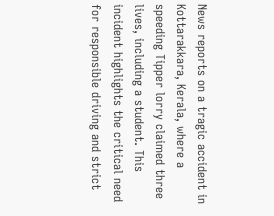News reports on a tragic accident in Kottarakkara, Kerala, where a speeding Tipper lorry claimed three lives, including a student. This incident highlights the critical need for responsible driving and strict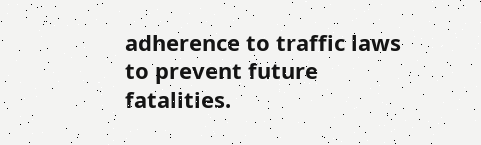adherence to traffic laws to prevent future fatalities.